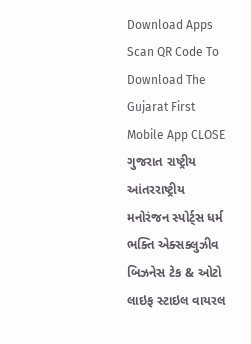Download Apps
Scan QR Code To Download The Gujarat First Mobile App CLOSE
ગુજરાત રાષ્ટ્રીય આંતરરાષ્ટ્રીય મનોરંજન સ્પોર્ટ્સ ધર્મ ભક્તિ એક્સક્લુઝીવ બિઝનેસ ટેક & ઓટો લાઇફ સ્ટાઇલ વાયરલ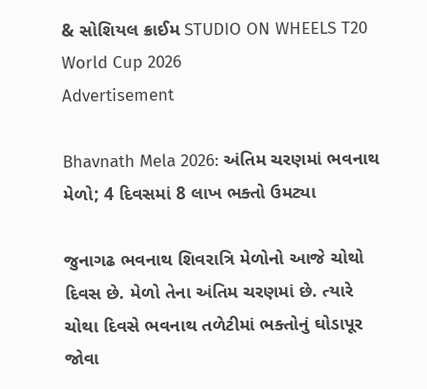& સોશિયલ ક્રાઈમ STUDIO ON WHEELS T20 World Cup 2026
Advertisement

Bhavnath Mela 2026: અંતિમ ચરણમાં ભવનાથ મેળો; 4 દિવસમાં 8 લાખ ભક્તો ઉમટ્યા

જુનાગઢ ભવનાથ શિવરાત્રિ મેળોનો આજે ચોથો દિવસ છે. મેળો તેના અંતિમ ચરણમાં છે. ત્યારે ચોથા દિવસે ભવનાથ તળેટીમાં ભક્તોનું ઘોડાપૂર જોવા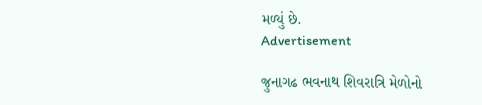મળ્યું છે.
Advertisement

જુનાગઢ ભવનાથ શિવરાત્રિ મેળોનો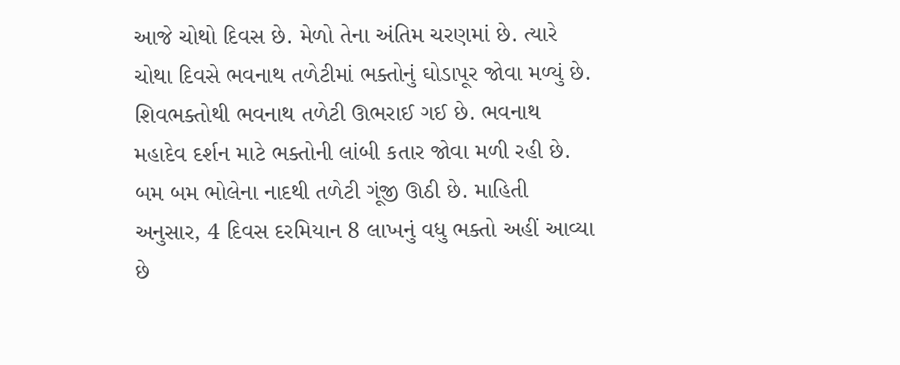આજે ચોથો દિવસ છે. મેળો તેના અંતિમ ચરણમાં છે. ત્યારે ચોથા દિવસે ભવનાથ તળેટીમાં ભક્તોનું ઘોડાપૂર જોવા મળ્યું છે. શિવભક્તોથી ભવનાથ તળેટી ઊભરાઈ ગઈ છે. ભવનાથ મહાદેવ દર્શન માટે ભક્તોની લાંબી કતાર જોવા મળી રહી છે. બમ બમ ભોલેના નાદથી તળેટી ગૂંજી ઊઠી છે. માહિતી અનુસાર, 4 દિવસ દરમિયાન 8 લાખનું વધુ ભક્તો અહીં આવ્યા છે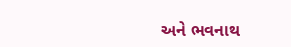અને ભવનાથ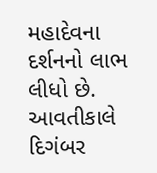મહાદેવના દર્શનનો લાભ લીધો છે. આવતીકાલે દિગંબર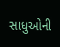સાધુઓની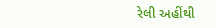રેલી અહીંથી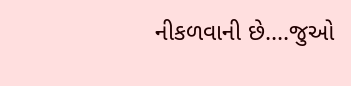નીકળવાની છે....જુઓ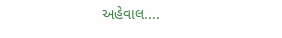અહેવાલ....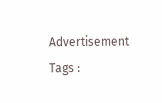Advertisement
Tags :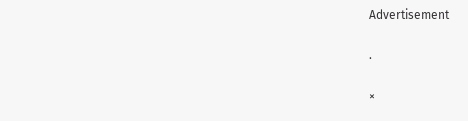Advertisement

.

×